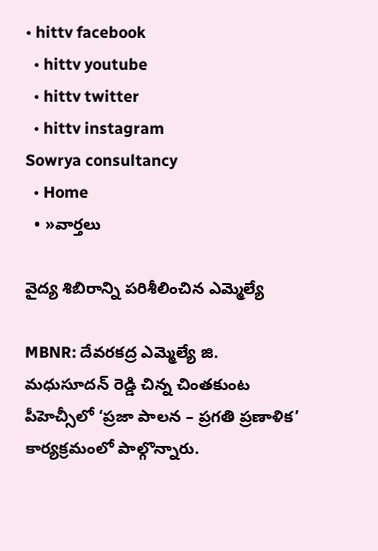• hittv facebook
  • hittv youtube
  • hittv twitter
  • hittv instagram
Sowrya consultancy
  • Home
  • »వార్తలు

వైద్య శిబిరాన్ని పరిశీలించిన ఎమ్మెల్యే

MBNR: దేవరకద్ర ఎమ్మెల్యే జి. మధుసూదన్ రెడ్డి చిన్న చింతకుంట పీహెచ్సీలో ‘ప్రజా పాలన – ప్రగతి ప్రణాళిక’ కార్యక్రమంలో పాల్గొన్నారు.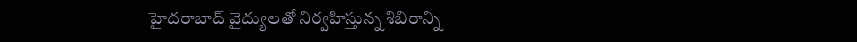హైదరాబాద్ వైద్యులతో నిర్వహిస్తున్న శిబిరాన్ని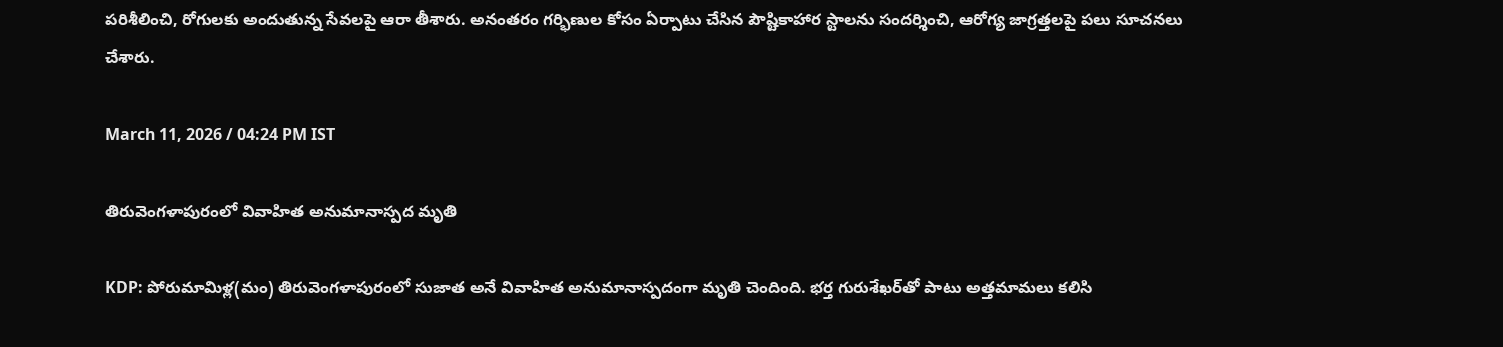పరిశీలించి, రోగులకు అందుతున్న సేవలపై ఆరా తీశారు. అనంతరం గర్భిణుల కోసం ఏర్పాటు చేసిన పౌష్టికాహార స్టాలను సందర్శించి, ఆరోగ్య జాగ్రత్తలపై పలు సూచనలు చేశారు.

March 11, 2026 / 04:24 PM IST

తిరువెంగళాపురంలో వివాహిత అనుమానాస్పద మృతి

KDP: పోరుమామిళ్ల(మం) తిరువెంగళాపురంలో సుజాత అనే వివాహిత అనుమానాస్పదంగా మృతి చెందింది. భర్త గురుశేఖర్‌తో పాటు అత్తమామలు కలిసి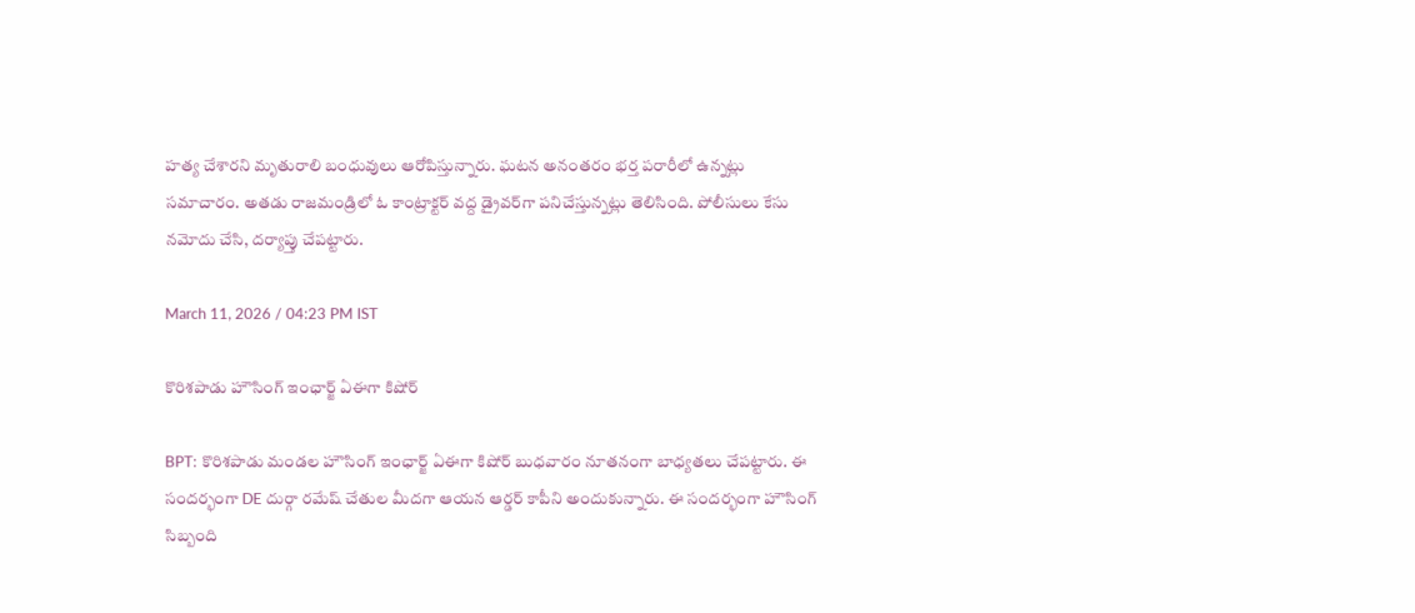హత్య చేశారని మృతురాలి బంధువులు ఆరోపిస్తున్నారు. ఘటన అనంతరం భర్త పరారీలో ఉన్నట్లు సమాచారం. అతడు రాజమండ్రిలో ఓ కాంట్రాక్టర్ వద్ద డ్రైవర్‌గా పనిచేస్తున్నట్లు తెలిసింది. పోలీసులు కేసు నమోదు చేసి, దర్యాప్తు చేపట్టారు.

March 11, 2026 / 04:23 PM IST

కొరిశపాడు హౌసింగ్ ఇంఛార్జ్ ఏఈగా కిషోర్

BPT: కొరిశపాడు మండల హౌసింగ్ ఇంఛార్జ్ ఏఈగా కిషోర్ బుధవారం నూతనంగా బాధ్యతలు చేపట్టారు. ఈ సందర్భంగా DE దుర్గా రమేష్ చేతుల మీదగా ఆయన ఆర్డర్ కాపీని అందుకున్నారు. ఈ సందర్భంగా హౌసింగ్ సిబ్బంది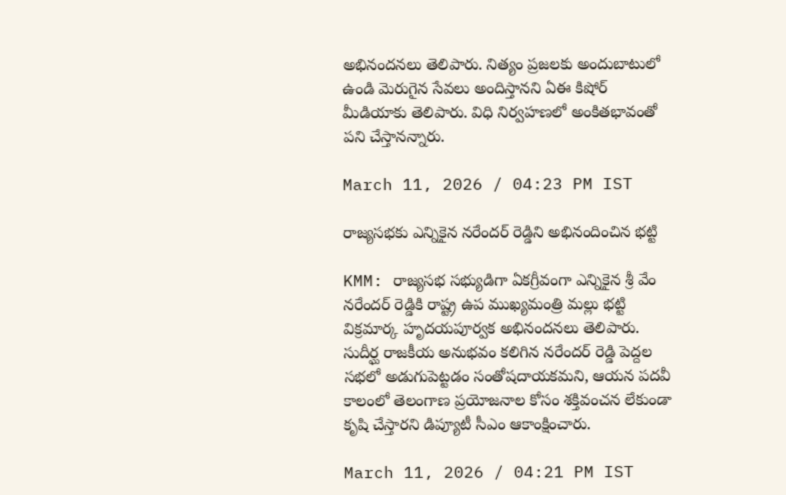అభినందనలు తెలిపారు. నిత్యం ప్రజలకు అందుబాటులో ఉండి మెరుగైన సేవలు అందిస్తానని ఏఈ కిషోర్ మీడియాకు తెలిపారు. విధి నిర్వహణలో అంకితభావంతో పని చేస్తానన్నారు.

March 11, 2026 / 04:23 PM IST

రాజ్యసభకు ఎన్నికైన నరేందర్ రెడ్డిని అభినందించిన భట్టి

KMM: రాజ్యసభ సభ్యుడిగా ఏకగ్రీవంగా ఎన్నికైన శ్రీ వేం నరేందర్ రెడ్డికి రాష్ట్ర ఉప ముఖ్యమంత్రి మల్లు భట్టి విక్రమార్క హృదయపూర్వక అభినందనలు తెలిపారు. సుదీర్ఘ రాజకీయ అనుభవం కలిగిన నరేందర్ రెడ్డి పెద్దల సభలో అడుగుపెట్టడం సంతోషదాయకమని, ఆయన పదవీ కాలంలో తెలంగాణ ప్రయోజనాల కోసం శక్తివంచన లేకుండా కృషి చేస్తారని డిప్యూటీ సీఎం ఆకాంక్షించారు.

March 11, 2026 / 04:21 PM IST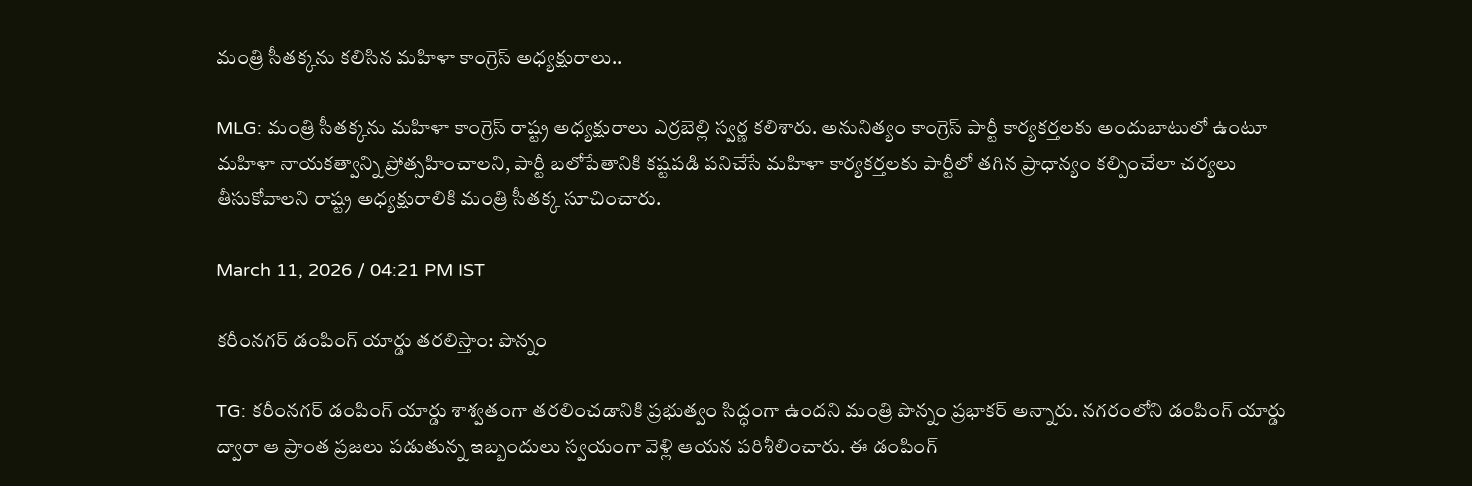మంత్రి సీతక్కను కలిసిన మహిళా కాంగ్రెస్ అధ్యక్షురాలు..

MLG: మంత్రి సీతక్కను మహిళా కాంగ్రెస్ రాష్ట్ర అధ్యక్షురాలు ఎర్రబెల్లి స్వర్ణ కలిశారు. అనునిత్యం కాంగ్రెస్ పార్టీ కార్యకర్తలకు అందుబాటులో ఉంటూ మహిళా నాయకత్వాన్ని ప్రోత్సహించాలని, పార్టీ బలోపేతానికి కష్టపడి పనిచేసే మహిళా కార్యకర్తలకు పార్టీలో తగిన ప్రాధాన్యం కల్పించేలా చర్యలు తీసుకోవాలని రాష్ట్ర అధ్యక్షురాలికి మంత్రి సీతక్క సూచించారు.

March 11, 2026 / 04:21 PM IST

కరీంనగర్ డంపింగ్ యార్డు తరలిస్తాం: పొన్నం

TG: కరీంనగర్ డంపింగ్ యార్డు శాశ్వతంగా తరలించడానికి ప్రభుత్వం సిద్ధంగా ఉందని మంత్రి పొన్నం ప్రభాకర్ అన్నారు. నగరంలోని డంపింగ్ యార్డు ద్వారా ఆ ప్రాంత ప్రజలు పడుతున్న ఇబ్బందులు స్వయంగా వెళ్లి ఆయన పరిశీలించారు. ఈ డంపింగ్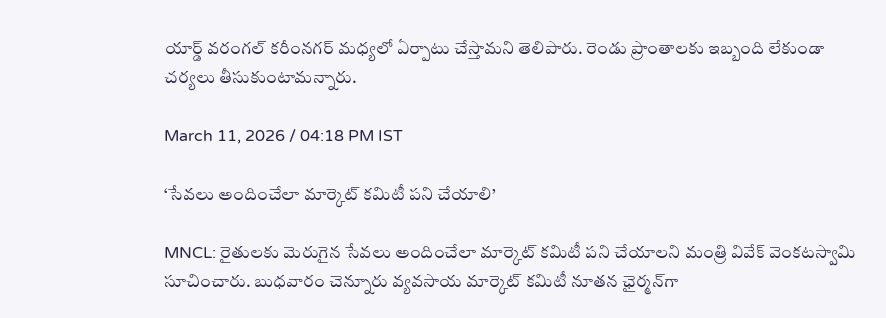యార్డ్ వరంగల్ కరీంనగర్ మధ్యలో ఏర్పాటు చేస్తామని తెలిపారు. రెండు ప్రాంతాలకు ఇబ్బంది లేకుండా చర్యలు తీసుకుంటామన్నారు.

March 11, 2026 / 04:18 PM IST

‘సేవలు అందించేలా మార్కెట్ కమిటీ పని చేయాలి’

MNCL: రైతులకు మెరుగైన సేవలు అందించేలా మార్కెట్ కమిటీ పని చేయాలని మంత్రి వివేక్ వెంకటస్వామి సూచించారు. బుధవారం చెన్నూరు వ్యవసాయ మార్కెట్ కమిటీ నూతన ఛైర్మన్‌గా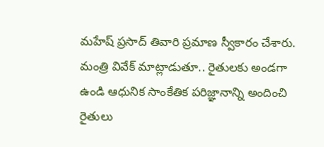మహేష్ ప్రసాద్ తివారి ప్రమాణ స్వీకారం చేశారు. మంత్రి వివేక్ మాట్లాడుతూ.. రైతులకు అండగా ఉండి ఆధునిక సాంకేతిక పరిజ్ఞానాన్ని అందించి రైతులు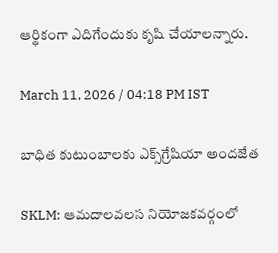ఆర్థికంగా ఎదిగేందుకు కృషి చేయాలన్నారు.

March 11, 2026 / 04:18 PM IST

బాధిత కుటుంబాలకు ఎక్స్‌‌గ్రేషియా అందజేత

SKLM: ఆమదాలవలస నియోజకవర్గంలో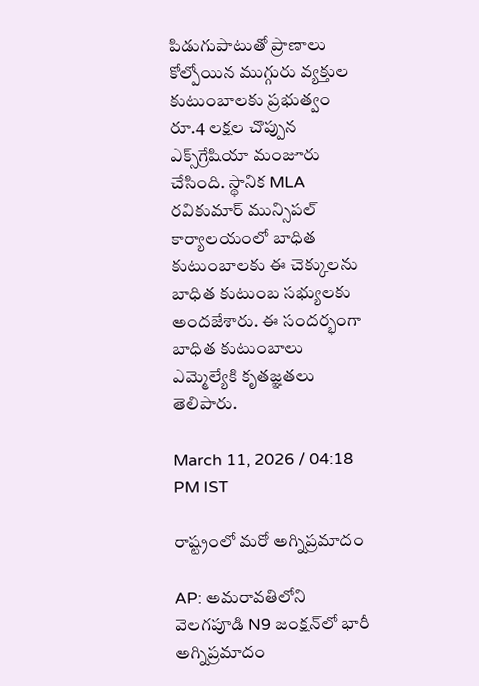పిడుగుపాటుతో ప్రాణాలు కోల్పోయిన ముగ్గురు వ్యక్తుల కుటుంబాలకు ప్రభుత్వం రూ.4 లక్షల చొప్పున ఎక్స్‌‌గ్రేషియా మంజూరు చేసింది. స్థానిక MLA రవికుమార్ మున్సిపల్ కార్యాలయంలో బాధిత కుటుంబాలకు ఈ చెక్కులను బాధిత కుటుంబ సభ్యులకు అందజేశారు. ఈ సందర్భంగా బాధిత కుటుంబాలు ఎమ్మెల్యేకి కృతజ్ఞతలు తెలిపారు.

March 11, 2026 / 04:18 PM IST

రాష్ట్రంలో మరో అగ్నిప్రమాదం

AP: అమరావతిలోని వెలగపూడి N9 జంక్షన్‌లో భారీ అగ్నిప్రమాదం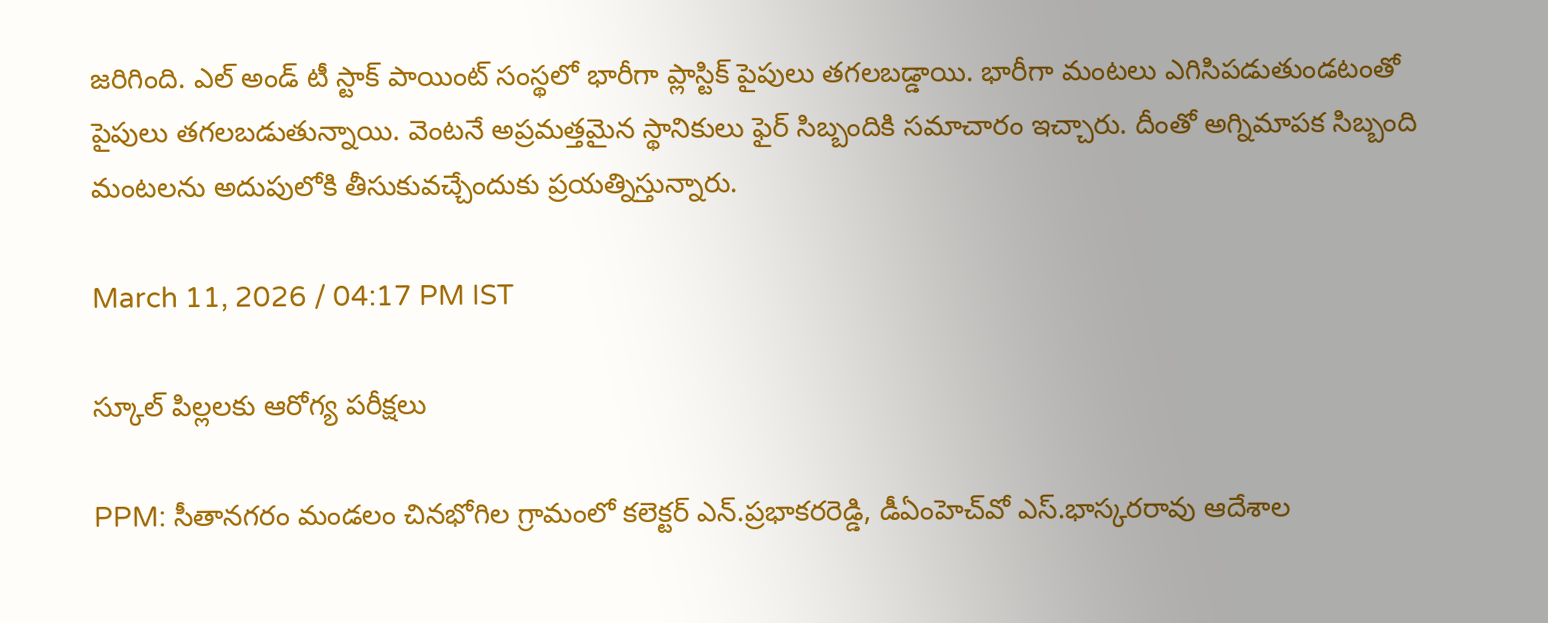జరిగింది. ఎల్ అండ్ టీ స్టాక్ పాయింట్‌ సంస్థలో భారీగా ప్లాస్టిక్ పైపులు తగలబడ్డాయి. భారీగా మంటలు ఎగిసిపడుతుండటంతో పైపులు తగలబడుతున్నాయి. వెంటనే అప్రమత్తమైన స్థానికులు ఫైర్ సిబ్బందికి సమాచారం ఇచ్చారు. దీంతో అగ్నిమాపక సిబ్బంది మంటలను అదుపులోకి తీసుకువచ్చేందుకు ప్రయత్నిస్తున్నారు.

March 11, 2026 / 04:17 PM IST

స్కూల్ పిల్లలకు ఆరోగ్య పరీక్షలు

PPM: సీతానగరం మండలం చినభోగిల గ్రామంలో కలెక్టర్ ఎన్.ప్రభాకరరెడ్డి, డీఏంహెచ్‌వో ఎస్.భాస్కరరావు ఆదేశాల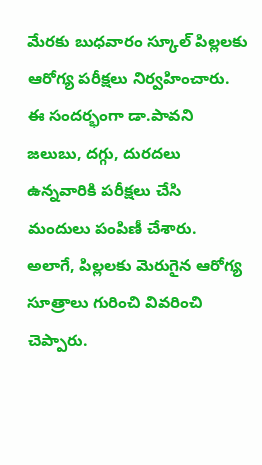మేరకు బుధవారం స్కూల్ పిల్లలకు ఆరోగ్య పరీక్షలు నిర్వహించారు. ఈ సందర్భంగా డా.పావని జలుబు, దగ్గు, దురదలు ఉన్నవారికి పరీక్షలు చేసి మందులు పంపిణీ చేశారు. అలాగే, పిల్లలకు మెరుగైన ఆరోగ్య సూత్రాలు గురించి వివరించి చెప్పారు.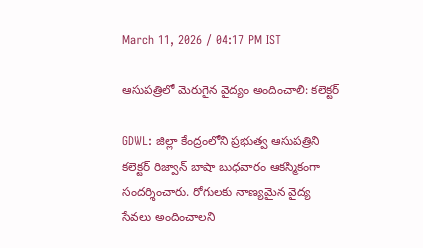March 11, 2026 / 04:17 PM IST

ఆసుపత్రిలో మెరుగైన వైద్యం అందించాలి: కలెక్టర్

GDWL: జిల్లా కేంద్రంలోని ప్రభుత్వ ఆసుపత్రిని కలెక్టర్ రిజ్వాన్ బాషా బుధవారం ఆకస్మికంగా సందర్శించారు. రోగులకు నాణ్యమైన వైద్య సేవలు అందించాలని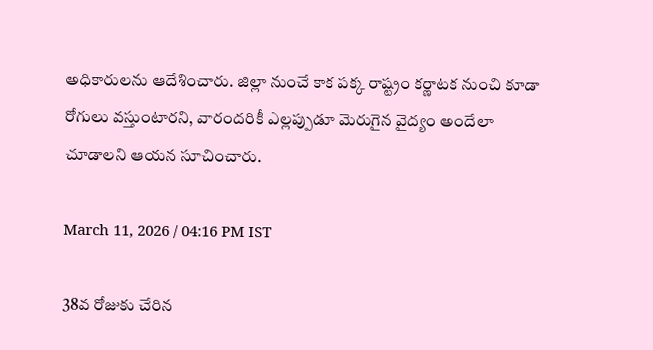అధికారులను ఆదేశించారు. జిల్లా నుంచే కాక పక్క రాష్ట్రం కర్ణాటక నుంచి కూడా రోగులు వస్తుంటారని, వారందరికీ ఎల్లప్పుడూ మెరుగైన వైద్యం అందేలా చూడాలని ఆయన సూచించారు.

March 11, 2026 / 04:16 PM IST

38వ రోజుకు చేరిన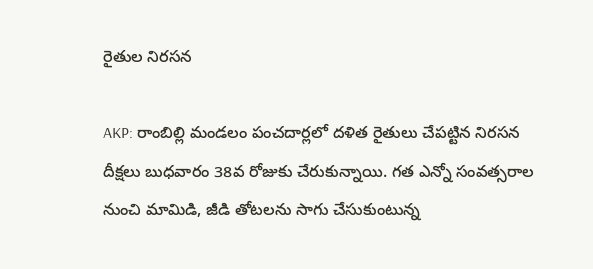రైతుల నిరసన

AKP: రాంబిల్లి మండలం పంచదార్లలో దళిత రైతులు చేపట్టిన నిరసన దీక్షలు బుధవారం 38వ రోజుకు చేరుకున్నాయి. గత ఎన్నో సంవత్సరాల నుంచి మామిడి, జీడి తోటలను సాగు చేసుకుంటున్న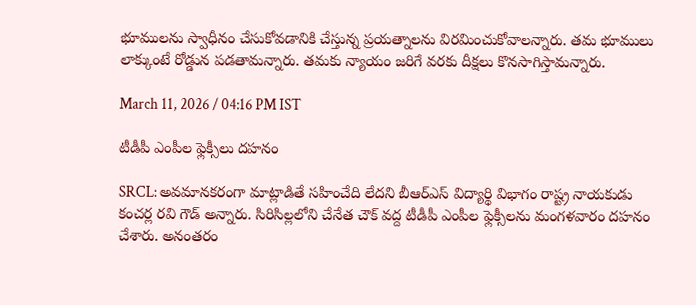భూములను స్వాధీనం చేసుకోవడానికి చేస్తున్న ప్రయత్నాలను విరమించుకోవాలన్నారు. తమ భూములు లాక్కుంటే రోడ్డున పడతామన్నారు. తమకు న్యాయం జరిగే వరకు దీక్షలు కొనసాగిస్తామన్నారు.

March 11, 2026 / 04:16 PM IST

టీడీపీ ఎంపీల ఫ్లెక్సీలు దహనం

SRCL: అవమానకరంగా మాట్లాడితే సహించేది లేదని బీఆర్ఎస్ విద్యార్థి విభాగం రాష్ట్ర నాయకుడు కంచర్ల రవి గౌడ్ అన్నారు. సిరిసిల్లలోని చేనేత చౌక్ వద్ద టీడీపీ ఎంపీల ఫ్లెక్సీలను మంగళవారం దహనం చేశారు. అనంతరం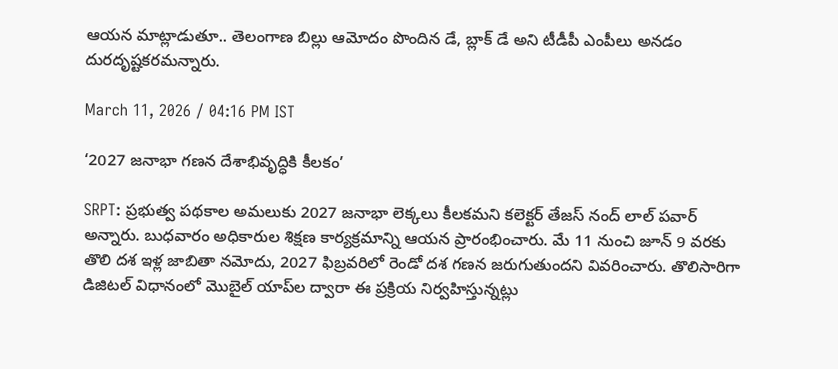ఆయన మాట్లాడుతూ.. తెలంగాణ బిల్లు ఆమోదం పొందిన డే, బ్లాక్ డే అని టీడీపీ ఎంపీలు అనడం దురదృష్టకరమన్నారు.

March 11, 2026 / 04:16 PM IST

‘2027 జనాభా గణన దేశాభివృద్ధికి కీలకం’

SRPT: ప్రభుత్వ పథకాల అమలుకు 2027 జనాభా లెక్కలు కీలకమని కలెక్టర్ తేజస్ నంద్ లాల్ పవార్ అన్నారు. బుధవారం అధికారుల శిక్షణ కార్యక్రమాన్ని ఆయన ప్రారంభించారు. మే 11 నుంచి జూన్ 9 వరకు తొలి దశ ఇళ్ల జాబితా నమోదు, 2027 ఫిబ్రవరిలో రెండో దశ గణన జరుగుతుందని వివరించారు. తొలిసారిగా డిజిటల్ విధానంలో మొబైల్ యాప్‌ల ద్వారా ఈ ప్రక్రియ నిర్వహిస్తున్నట్లు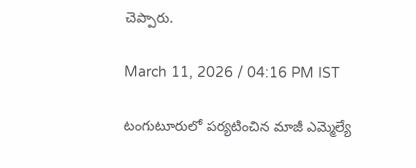చెప్పారు.

March 11, 2026 / 04:16 PM IST

టంగుటూరులో పర్యటించిన మాజీ ఎమ్మెల్యే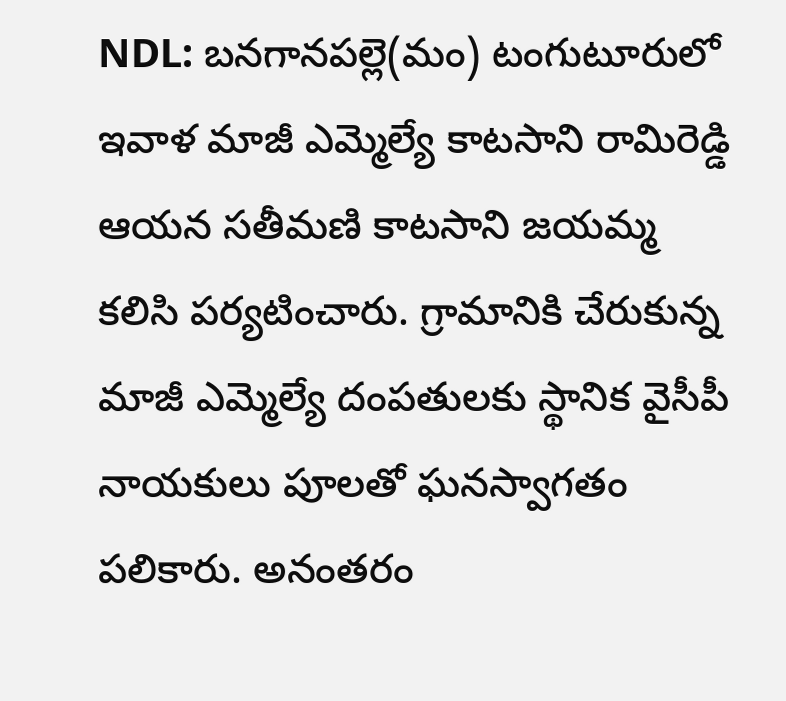NDL: బనగానపల్లె(మం) టంగుటూరులో ఇవాళ మాజీ ఎమ్మెల్యే కాటసాని రామిరెడ్డి ఆయన సతీమణి కాటసాని జయమ్మ కలిసి పర్యటించారు. గ్రామానికి చేరుకున్న మాజీ ఎమ్మెల్యే దంపతులకు స్థానిక వైసీపీ నాయకులు పూలతో ఘనస్వాగతం పలికారు. అనంతరం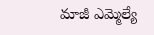మాజీ ఎమ్మెల్యే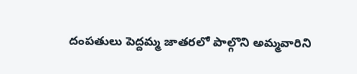దంపతులు పెద్దమ్మ జాతరలో పాల్గొని అమ్మవారిని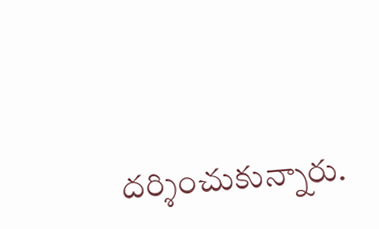దర్శించుకున్నారు.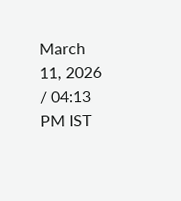March 11, 2026 / 04:13 PM IST